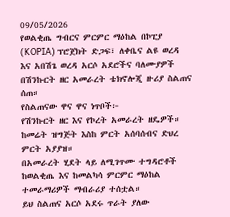09/05/2026
የወልቂጤ ግብርና ምርምር ማዕከል በኮፒያ (KOPIA) ፕሮጀክት ድጋፍ፣ ለቀቤና ልዩ ወረዳ እና አበሽጌ ወረዳ አርሶ አደሮችና ባለሙያዎች በሽንኩርት ዘር አመራረት ቴክኖሎጂ ዙሪያ ስልጠና ሰጠ።
የስልጠናው ዋና ዋና ነጥቦች፦
የሽንኩርት ዘር እና የኮረት አመራረት ዘዴዎች።
ከመሬት ዝግጅት እስከ ምርት አሰባሰብና ድህረ ምርት አያያዝ።
በአመራረት ሂደት ላይ ለሚገጥሙ ተግዳሮቶች ከወልቂጤ እና ከመልካሳ ምርምር ማዕከል ተመራማሪዎች ማብራሪያ ተሰቷል።
ይህ ስልጠና አርሶ አደሩ ጥራት ያለው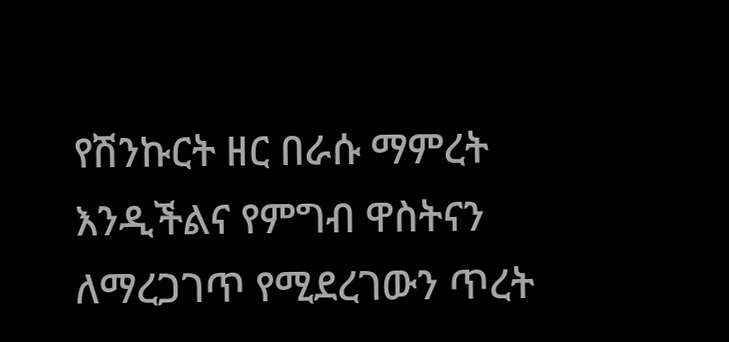የሽንኩርት ዘር በራሱ ማምረት እንዲችልና የምግብ ዋስትናን ለማረጋገጥ የሚደረገውን ጥረት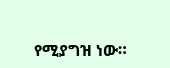የሚያግዝ ነው።